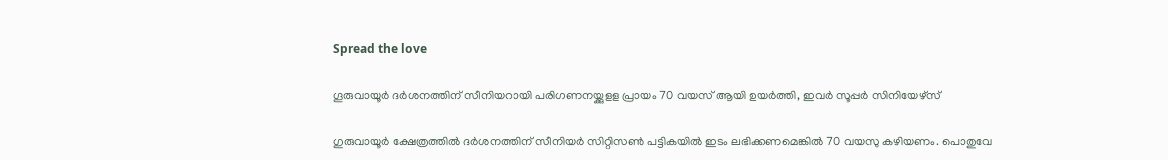Spread the love

ഗൂരുവായൂര്‍ ദര്‍ശനത്തിന് സീനിയറായി പരിഗണനയ്ക്കുളള പ്രായം 70 വയസ് ആയി ഉയര്‍ത്തി, ഇവര്‍ സൂപ്പര്‍ സിനിയേഴ്‌സ്

ഗുരുവായൂര്‍ ക്ഷേത്രത്തില്‍ ദര്‍ശനത്തിന് സീനിയര്‍ സിറ്റിസണ്‍ പട്ടികയില്‍ ഇടം ലഭിക്കണമെങ്കില്‍ 70 വയസു കഴിയണം. പൊതുവേ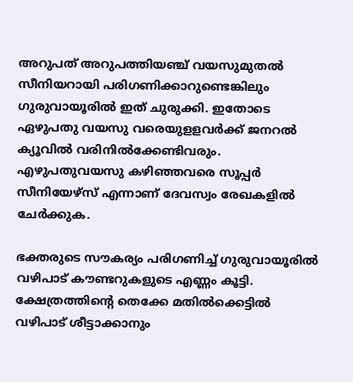അറുപത് അറുപത്തിയഞ്ച് വയസുമുതല്‍ സീനിയറായി പരിഗണിക്കാറുണ്ടെങ്കിലും ഗുരുവായൂരില്‍ ഇത് ചുരുക്കി. ഇതോടെ ഏഴുപതു വയസു വരെയുളളവര്‍ക്ക് ജനറല്‍ ക്യൂവില്‍ വരിനില്‍ക്കേണ്ടിവരും. എഴുപതുവയസു കഴിഞ്ഞവരെ സൂപ്പര്‍ സീനിയേഴ്‌സ് എന്നാണ് ദേവസ്വം രേഖകളില്‍ ചേര്‍ക്കുക.

ഭക്തരുടെ സൗകര്യം പരിഗണിച്ച് ഗുരുവായൂരില്‍ വഴിപാട് കൗണ്ടറുകളുടെ എണ്ണം കൂട്ടി. ക്ഷേത്രത്തിന്റെ തെക്കേ മതില്‍ക്കെട്ടില്‍ വഴിപാട് ശീട്ടാക്കാനും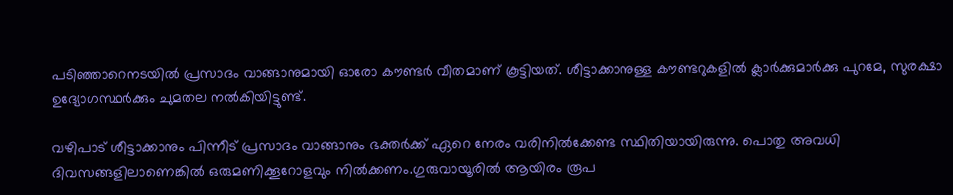പടിഞ്ഞാറെനടയില്‍ പ്രസാദം വാങ്ങാനുമായി ഓരോ കൗണ്ടര്‍ വീതമാണ് കൂട്ടിയത്. ശീട്ടാക്കാനുള്ള കൗണ്ടറുകളില്‍ ക്ലാര്‍ക്കുമാര്‍ക്കു പുറമേ, സുരക്ഷാ ഉദ്യോഗസ്ഥര്‍ക്കും ചുമതല നല്‍കിയിട്ടുണ്ട്.

വഴിപാട് ശീട്ടാക്കാനും പിന്നീട് പ്രസാദം വാങ്ങാനും ഭക്തര്‍ക്ക് ഏറെ നേരം വരിനില്‍ക്കേണ്ട സ്ഥിതിയായിരുന്നു. പൊതു അവധി ദിവസങ്ങളിലാണെങ്കില്‍ ഒരുമണിക്കൂറോളവും നില്‍ക്കണം.ഗുരുവായൂരില്‍ ആയിരം രൂപ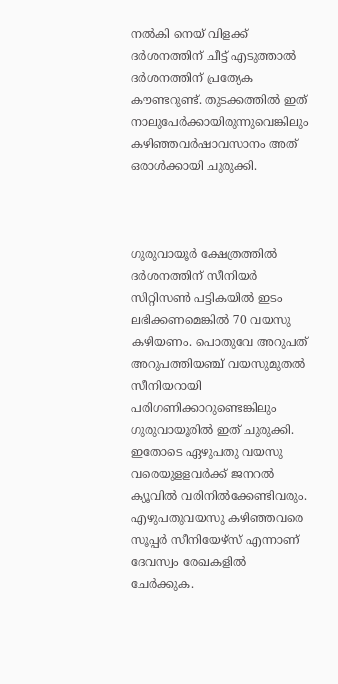നല്‍കി നെയ് വിളക്ക് ദര്‍ശനത്തിന് ചീട്ട് എടുത്താല്‍ ദര്‍ശനത്തിന് പ്രത്യേക കൗണ്ടറുണ്ട്. തുടക്കത്തില്‍ ഇത് നാലുപേര്‍ക്കായിരുന്നുവെങ്കിലും കഴിഞ്ഞവര്‍ഷാവസാനം അത് ഒരാള്‍ക്കായി ചുരുക്കി.



ഗുരുവായൂര്‍ ക്ഷേത്രത്തില്‍ ദര്‍ശനത്തിന് സീനിയര്‍ സിറ്റിസണ്‍ പട്ടികയില്‍ ഇടം ലഭിക്കണമെങ്കില്‍ 70 വയസു കഴിയണം. പൊതുവേ അറുപത് അറുപത്തിയഞ്ച് വയസുമുതല്‍ സീനിയറായി പരിഗണിക്കാറുണ്ടെങ്കിലും ഗുരുവായൂരില്‍ ഇത് ചുരുക്കി. ഇതോടെ ഏഴുപതു വയസു വരെയുളളവര്‍ക്ക് ജനറല്‍ ക്യൂവില്‍ വരിനില്‍ക്കേണ്ടിവരും. എഴുപതുവയസു കഴിഞ്ഞവരെ സൂപ്പര്‍ സീനിയേഴ്‌സ് എന്നാണ് ദേവസ്വം രേഖകളില്‍ ചേര്‍ക്കുക.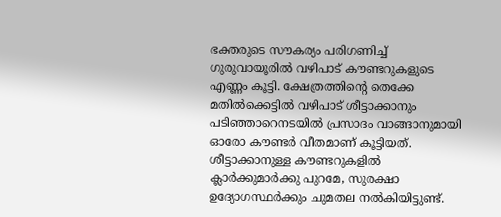ഭക്തരുടെ സൗകര്യം പരിഗണിച്ച് ഗുരുവായൂരില്‍ വഴിപാട് കൗണ്ടറുകളുടെ എണ്ണം കൂട്ടി. ക്ഷേത്രത്തിന്റെ തെക്കേ മതില്‍ക്കെട്ടില്‍ വഴിപാട് ശീട്ടാക്കാനും പടിഞ്ഞാറെനടയില്‍ പ്രസാദം വാങ്ങാനുമായി ഓരോ കൗണ്ടര്‍ വീതമാണ് കൂട്ടിയത്. ശീട്ടാക്കാനുള്ള കൗണ്ടറുകളില്‍ ക്ലാര്‍ക്കുമാര്‍ക്കു പുറമേ, സുരക്ഷാ ഉദ്യോഗസ്ഥര്‍ക്കും ചുമതല നല്‍കിയിട്ടുണ്ട്.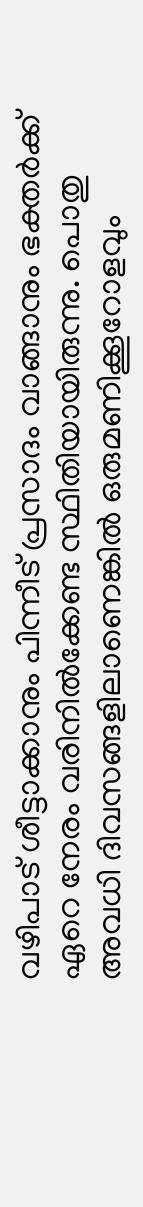വഴിപാട് ശീട്ടാക്കാനും പിന്നീട് പ്രസാദം വാങ്ങാനും ഭക്തര്‍ക്ക് ഏറെ നേരം വരിനില്‍ക്കേണ്ട സ്ഥിതിയായിരുന്നു. പൊതു അവധി ദിവസങ്ങളിലാണെങ്കില്‍ ഒരുമണിക്കൂറോളവും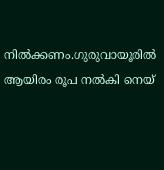നില്‍ക്കണം.ഗുരുവായൂരില്‍ ആയിരം രൂപ നല്‍കി നെയ്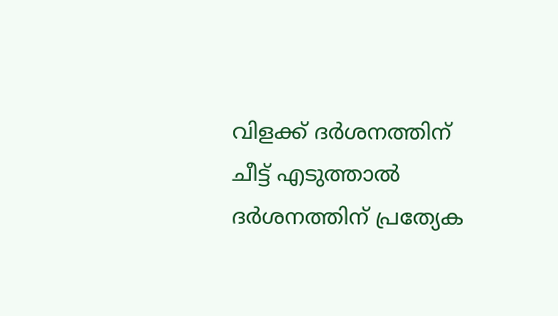വിളക്ക് ദര്‍ശനത്തിന് ചീട്ട് എടുത്താല്‍ ദര്‍ശനത്തിന് പ്രത്യേക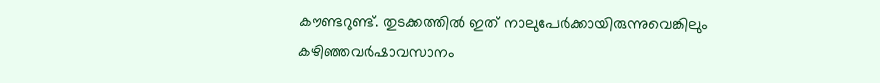കൗണ്ടറുണ്ട്. തുടക്കത്തില്‍ ഇത് നാലുപേര്‍ക്കായിരുന്നുവെങ്കിലും കഴിഞ്ഞവര്‍ഷാവസാനം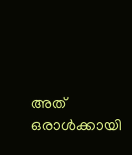അത് ഒരാള്‍ക്കായി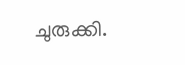ചുരുക്കി.